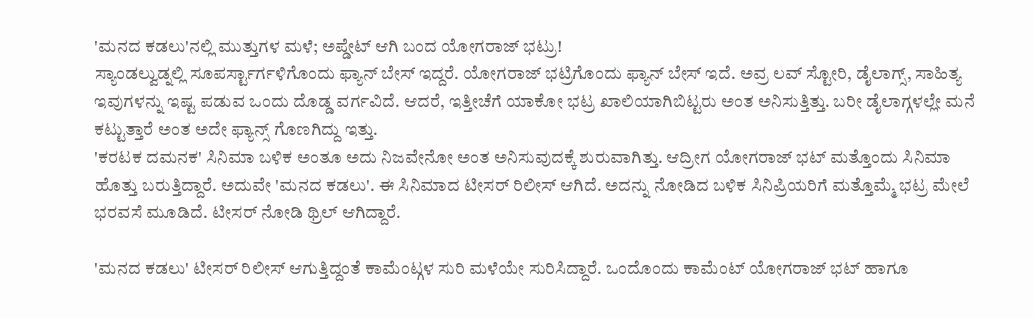'ಮನದ ಕಡಲು'ನಲ್ಲಿ ಮುತ್ತುಗಳ ಮಳೆ; ಅಪ್ಡೇಟ್ ಆಗಿ ಬಂದ ಯೋಗರಾಜ್ ಭಟ್ರು!
ಸ್ಯಾಂಡಲ್ವುಡ್ನಲ್ಲಿ ಸೂಪರ್ಸ್ಟಾರ್ಗಳಿಗೊಂದು ಫ್ಯಾನ್ ಬೇಸ್ ಇದ್ದರೆ. ಯೋಗರಾಜ್ ಭಟ್ರಿಗೊಂದು ಫ್ಯಾನ್ ಬೇಸ್ ಇದೆ. ಅವ್ರ ಲವ್ ಸ್ಟೋರಿ, ಡೈಲಾಗ್ಸ್, ಸಾಹಿತ್ಯ ಇವುಗಳನ್ನು ಇಷ್ಟ ಪಡುವ ಒಂದು ದೊಡ್ಡ ವರ್ಗವಿದೆ. ಆದರೆ, ಇತ್ತೀಚೆಗೆ ಯಾಕೋ ಭಟ್ರ ಖಾಲಿಯಾಗಿಬಿಟ್ಟರು ಅಂತ ಅನಿಸುತ್ತಿತ್ತು. ಬರೀ ಡೈಲಾಗ್ಗಳಲ್ಲೇ ಮನೆ ಕಟ್ಟುತ್ತಾರೆ ಅಂತ ಅದೇ ಫ್ಯಾನ್ಸ್ ಗೊಣಗಿದ್ದು ಇತ್ತು.
'ಕರಟಕ ದಮನಕ' ಸಿನಿಮಾ ಬಳಿಕ ಅಂತೂ ಅದು ನಿಜವೇನೋ ಅಂತ ಅನಿಸುವುದಕ್ಕೆ ಶುರುವಾಗಿತ್ತು. ಆದ್ರೀಗ ಯೋಗರಾಜ್ ಭಟ್ ಮತ್ತೊಂದು ಸಿನಿಮಾ ಹೊತ್ತು ಬರುತ್ತಿದ್ದಾರೆ. ಅದುವೇ 'ಮನದ ಕಡಲು'. ಈ ಸಿನಿಮಾದ ಟೀಸರ್ ರಿಲೀಸ್ ಆಗಿದೆ. ಅದನ್ನು ನೋಡಿದ ಬಳಿಕ ಸಿನಿಪ್ರಿಯರಿಗೆ ಮತ್ತೊಮ್ಮೆ ಭಟ್ರ ಮೇಲೆ ಭರವಸೆ ಮೂಡಿದೆ. ಟೀಸರ್ ನೋಡಿ ಥ್ರಿಲ್ ಆಗಿದ್ದಾರೆ.

'ಮನದ ಕಡಲು' ಟೀಸರ್ ರಿಲೀಸ್ ಆಗುತ್ತಿದ್ದಂತೆ ಕಾಮೆಂಟ್ಗಳ ಸುರಿ ಮಳೆಯೇ ಸುರಿಸಿದ್ದಾರೆ. ಒಂದೊಂದು ಕಾಮೆಂಟ್ ಯೋಗರಾಜ್ ಭಟ್ ಹಾಗೂ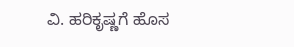ವಿ. ಹರಿಕೃಷ್ಣಗೆ ಹೊಸ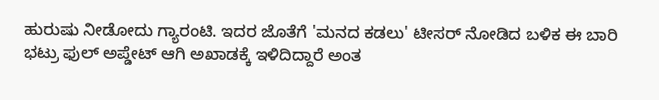ಹುರುಷು ನೀಡೋದು ಗ್ಯಾರಂಟಿ. ಇದರ ಜೊತೆಗೆ 'ಮನದ ಕಡಲು' ಟೀಸರ್ ನೋಡಿದ ಬಳಿಕ ಈ ಬಾರಿ ಭಟ್ರು ಫುಲ್ ಅಪ್ಡೇಟ್ ಆಗಿ ಅಖಾಡಕ್ಕೆ ಇಳಿದಿದ್ದಾರೆ ಅಂತ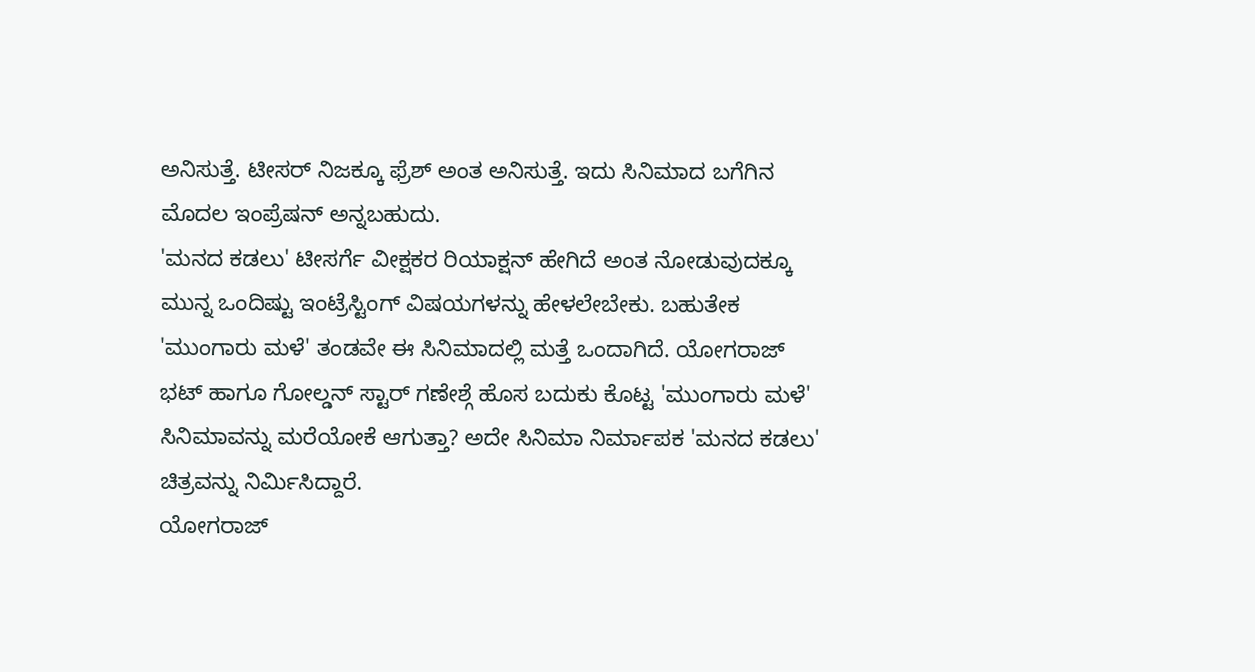ಅನಿಸುತ್ತೆ. ಟೀಸರ್ ನಿಜಕ್ಕೂ ಫ್ರೆಶ್ ಅಂತ ಅನಿಸುತ್ತೆ. ಇದು ಸಿನಿಮಾದ ಬಗೆಗಿನ ಮೊದಲ ಇಂಪ್ರೆಷನ್ ಅನ್ನಬಹುದು.
'ಮನದ ಕಡಲು' ಟೀಸರ್ಗೆ ವೀಕ್ಷಕರ ರಿಯಾಕ್ಷನ್ ಹೇಗಿದೆ ಅಂತ ನೋಡುವುದಕ್ಕೂ ಮುನ್ನ ಒಂದಿಷ್ಟು ಇಂಟ್ರೆಸ್ಟಿಂಗ್ ವಿಷಯಗಳನ್ನು ಹೇಳಲೇಬೇಕು. ಬಹುತೇಕ 'ಮುಂಗಾರು ಮಳೆ' ತಂಡವೇ ಈ ಸಿನಿಮಾದಲ್ಲಿ ಮತ್ತೆ ಒಂದಾಗಿದೆ. ಯೋಗರಾಜ್ ಭಟ್ ಹಾಗೂ ಗೋಲ್ಡನ್ ಸ್ಟಾರ್ ಗಣೇಶ್ಗೆ ಹೊಸ ಬದುಕು ಕೊಟ್ಟ 'ಮುಂಗಾರು ಮಳೆ' ಸಿನಿಮಾವನ್ನು ಮರೆಯೋಕೆ ಆಗುತ್ತಾ? ಅದೇ ಸಿನಿಮಾ ನಿರ್ಮಾಪಕ 'ಮನದ ಕಡಲು' ಚಿತ್ರವನ್ನು ನಿರ್ಮಿಸಿದ್ದಾರೆ.
ಯೋಗರಾಜ್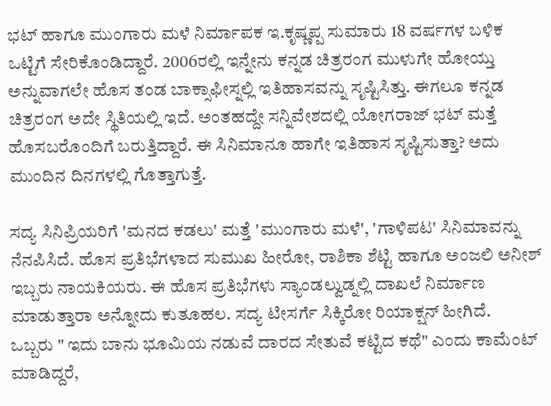ಭಟ್ ಹಾಗೂ ಮುಂಗಾರು ಮಳೆ ನಿರ್ಮಾಪಕ ಇ.ಕೃಷ್ಣಪ್ಪ ಸುಮಾರು 18 ವರ್ಷಗಳ ಬಳಿಕ ಒಟ್ಟಿಗೆ ಸೇರಿಕೊಂಡಿದ್ದಾರೆ. 2006ರಲ್ಲಿ ಇನ್ನೇನು ಕನ್ನಡ ಚಿತ್ರರಂಗ ಮುಳುಗೇ ಹೋಯ್ತು ಅನ್ನುವಾಗಲೇ ಹೊಸ ತಂಡ ಬಾಕ್ಸಾಫೀಸ್ನಲ್ಲಿ ಇತಿಹಾಸವನ್ನು ಸೃಷ್ಟಿಸಿತ್ತು. ಈಗಲೂ ಕನ್ನಡ ಚಿತ್ರರಂಗ ಅದೇ ಸ್ಥಿತಿಯಲ್ಲಿ ಇದೆ. ಅಂತಹದ್ದೇ ಸನ್ನಿವೇಶದಲ್ಲಿ ಯೋಗರಾಜ್ ಭಟ್ ಮತ್ತೆ ಹೊಸಬರೊಂದಿಗೆ ಬರುತ್ತಿದ್ದಾರೆ. ಈ ಸಿನಿಮಾನೂ ಹಾಗೇ ಇತಿಹಾಸ ಸೃಷ್ಟಿಸುತ್ತಾ? ಅದು ಮುಂದಿನ ದಿನಗಳಲ್ಲಿ ಗೊತ್ತಾಗುತ್ತೆ.

ಸದ್ಯ ಸಿನಿಪ್ರಿಯರಿಗೆ 'ಮನದ ಕಡಲು' ಮತ್ತೆ 'ಮುಂಗಾರು ಮಳೆ', 'ಗಾಳಿಪಟ' ಸಿನಿಮಾವನ್ನು ನೆನಪಿಸಿದೆ. ಹೊಸ ಪ್ರತಿಭೆಗಳಾದ ಸುಮುಖ ಹೀರೋ, ರಾಶಿಕಾ ಶೆಟ್ಟಿ ಹಾಗೂ ಅಂಜಲಿ ಅನೀಶ್ ಇಬ್ಬರು ನಾಯಕಿಯರು. ಈ ಹೊಸ ಪ್ರತಿಭೆಗಳು ಸ್ಯಾಂಡಲ್ವುಡ್ನಲ್ಲಿ ದಾಖಲೆ ನಿರ್ಮಾಣ ಮಾಡುತ್ತಾರಾ ಅನ್ನೋದು ಕುತೂಹಲ. ಸದ್ಯ ಟೀಸರ್ಗೆ ಸಿಕ್ಕಿರೋ ರಿಯಾಕ್ಷನ್ ಹೀಗಿದೆ.
ಒಬ್ಬರು " ಇದು ಬಾನು ಭೂಮಿಯ ನಡುವೆ ದಾರದ ಸೇತುವೆ ಕಟ್ಟಿದ ಕಥೆ" ಎಂದು ಕಾಮೆಂಟ್ ಮಾಡಿದ್ದರೆ,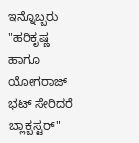ಇನ್ನೊಬ್ಬರು "ಹರಿಕೃಷ್ಣ ಹಾಗೂ ಯೋಗರಾಜ್ ಭಟ್ ಸೇರಿದರೆ ಬ್ಲಾಕ್ಬಸ್ಟರ್"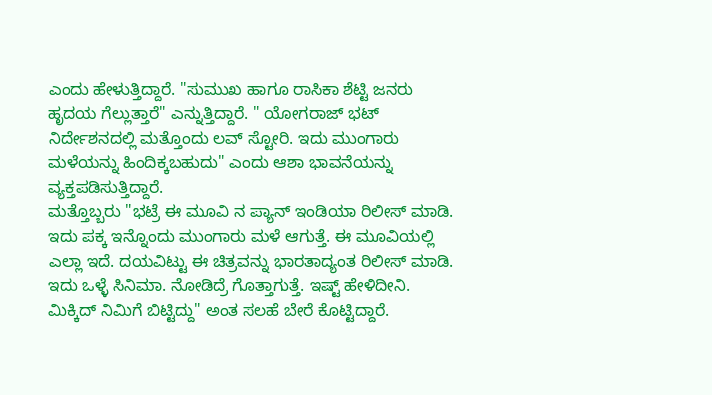ಎಂದು ಹೇಳುತ್ತಿದ್ದಾರೆ. "ಸುಮುಖ ಹಾಗೂ ರಾಸಿಕಾ ಶೆಟ್ಟಿ ಜನರು ಹೃದಯ ಗೆಲ್ಲುತ್ತಾರೆ" ಎನ್ನುತ್ತಿದ್ದಾರೆ. " ಯೋಗರಾಜ್ ಭಟ್ ನಿರ್ದೇಶನದಲ್ಲಿ ಮತ್ತೊಂದು ಲವ್ ಸ್ಟೋರಿ. ಇದು ಮುಂಗಾರು ಮಳೆಯನ್ನು ಹಿಂದಿಕ್ಕಬಹುದು" ಎಂದು ಆಶಾ ಭಾವನೆಯನ್ನು ವ್ಯಕ್ತಪಡಿಸುತ್ತಿದ್ದಾರೆ.
ಮತ್ತೊಬ್ಬರು "ಭಟ್ರೆ ಈ ಮೂವಿ ನ ಪ್ಯಾನ್ ಇಂಡಿಯಾ ರಿಲೀಸ್ ಮಾಡಿ. ಇದು ಪಕ್ಕ ಇನ್ನೊಂದು ಮುಂಗಾರು ಮಳೆ ಆಗುತ್ತೆ. ಈ ಮೂವಿಯಲ್ಲಿ ಎಲ್ಲಾ ಇದೆ. ದಯವಿಟ್ಟು ಈ ಚಿತ್ರವನ್ನು ಭಾರತಾದ್ಯಂತ ರಿಲೀಸ್ ಮಾಡಿ. ಇದು ಒಳ್ಳೆ ಸಿನಿಮಾ. ನೋಡಿದ್ರೆ ಗೊತ್ತಾಗುತ್ತೆ. ಇಷ್ಟ್ ಹೇಳಿದೀನಿ. ಮಿಕ್ಕಿದ್ ನಿಮಿಗೆ ಬಿಟ್ಟಿದ್ದು" ಅಂತ ಸಲಹೆ ಬೇರೆ ಕೊಟ್ಟಿದ್ದಾರೆ.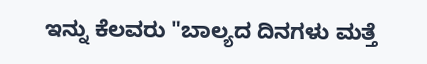ಇನ್ನು ಕೆಲವರು "ಬಾಲ್ಯದ ದಿನಗಳು ಮತ್ತೆ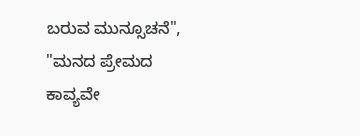ಬರುವ ಮುನ್ಸೂಚನೆ", "ಮನದ ಪ್ರೇಮದ ಕಾವ್ಯವೇ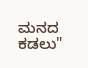ಮನದ ಕಡಲು"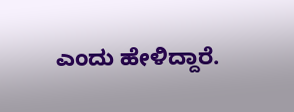ಎಂದು ಹೇಳಿದ್ದಾರೆ.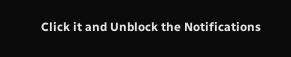Click it and Unblock the Notifications